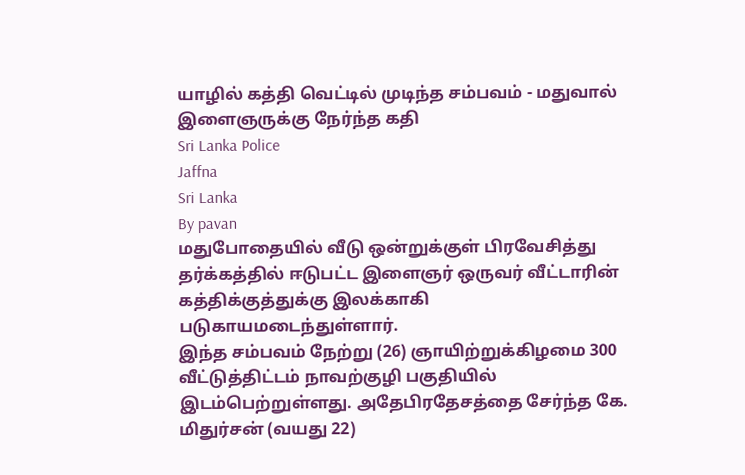யாழில் கத்தி வெட்டில் முடிந்த சம்பவம் - மதுவால் இளைஞருக்கு நேர்ந்த கதி
Sri Lanka Police
Jaffna
Sri Lanka
By pavan
மதுபோதையில் வீடு ஒன்றுக்குள் பிரவேசித்து தர்க்கத்தில் ஈடுபட்ட இளைஞர் ஒருவர் வீட்டாரின் கத்திக்குத்துக்கு இலக்காகி படுகாயமடைந்துள்ளார்.
இந்த சம்பவம் நேற்று (26) ஞாயிற்றுக்கிழமை 300 வீட்டுத்திட்டம் நாவற்குழி பகுதியில் இடம்பெற்றுள்ளது. அதேபிரதேசத்தை சேர்ந்த கே. மிதுர்சன் (வயது 22)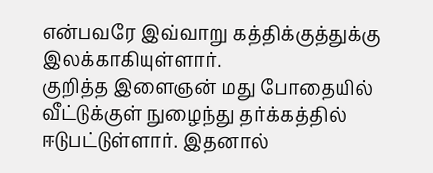என்பவரே இவ்வாறு கத்திக்குத்துக்கு இலக்காகியுள்ளார்.
குறித்த இளைஞன் மது போதையில் வீட்டுக்குள் நுழைந்து தர்க்கத்தில் ஈடுபட்டுள்ளார். இதனால்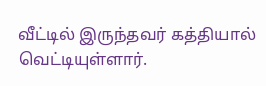வீட்டில் இருந்தவர் கத்தியால் வெட்டியுள்ளார்.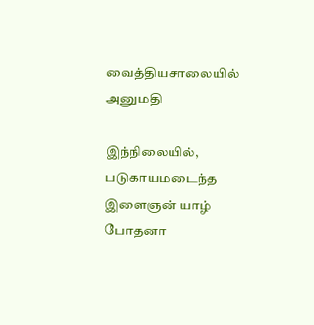வைத்தியசாலையில் அனுமதி

இந்நிலையில், படுகாயமடைந்த இளைஞன் யாழ் போதனா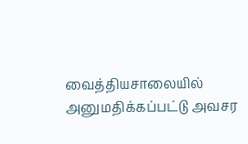வைத்தியசாலையில் அனுமதிக்கப்பட்டு அவசர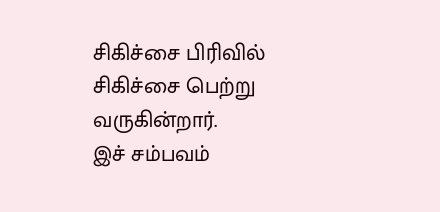சிகிச்சை பிரிவில் சிகிச்சை பெற்று வருகின்றார்.
இச் சம்பவம்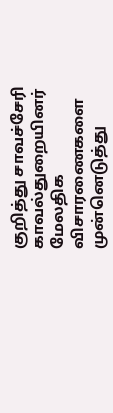குறித்து சாவச்சேரி காவல்துறையினர் மேலதிக விசாரணைகளை முன்னெடுத்து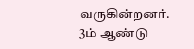வருகின்றனர்.
3ம் ஆண்டு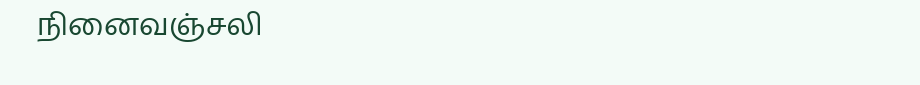நினைவஞ்சலி